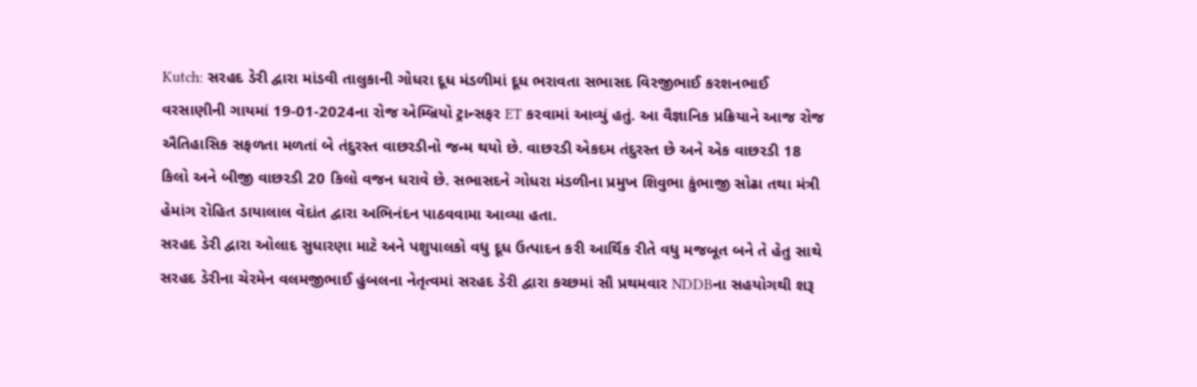Kutch: સરહદ ડેરી દ્વારા માંડવી તાલુકાની ગોધરા દૂધ મંડળીમાં દૂધ ભરાવતા સભાસદ વિરજીભાઈ કરશનભાઈ વરસાણીની ગાયમાં 19-01-2024ના રોજ એમ્બ્રિયો ટ્રાન્સફર ET કરવામાં આવ્યું હતું. આ વૈજ્ઞાનિક પ્રક્રિયાને આજ રોજ ઐતિહાસિક સફળતા મળતાં બે તંદુરસ્ત વાછરડીનો જન્મ થયો છે. વાછરડી એકદમ તંદુરસ્ત છે અને એક વાછરડી 18 કિલો અને બીજી વાછરડી 20 કિલો વજન ધરાવે છે. સભાસદને ગોધરા મંડળીના પ્રમુખ શિવુભા કુંભાજી સોઢા તથા મંત્રી હેમાંગ રોહિત ડાયાલાલ વેદાંત દ્વારા અભિનંદન પાઠવવામા આવ્યા હતા.
સરહદ ડેરી દ્વારા ઓલાદ સુધારણા માટે અને પશુપાલકો વધુ દૂધ ઉત્પાદન કરી આર્થિક રીતે વધુ મજબૂત બને તે હેતુ સાથે સરહદ ડેરીના ચેરમેન વલમજીભાઈ હુંબલના નેતૃત્વમાં સરહદ ડેરી દ્વારા કચ્છમાં સૌ પ્રથમવાર NDDBના સહયોગથી શરૂ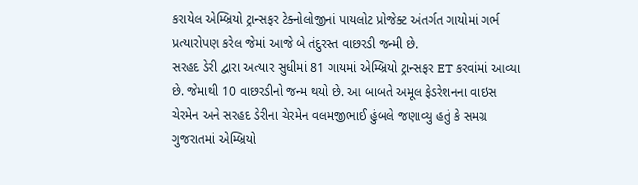કરાયેલ એમ્બ્રિયો ટ્રાન્સફર ટેક્નોલોજીનાં પાયલોટ પ્રોજેક્ટ અંતર્ગત ગાયોમાં ગર્ભ પ્રત્યારોપણ કરેલ જેમાં આજે બે તંદુરસ્ત વાછરડી જન્મી છે.
સરહદ ડેરી દ્વારા અત્યાર સુધીમાં 81 ગાયમાં એમ્બ્રિયો ટ્રાન્સફર ET કરવાંમાં આવ્યા છે. જેમાથી 10 વાછરડીનો જન્મ થયો છે. આ બાબતે અમૂલ ફેડરેશનના વાઇસ ચેરમેન અને સરહદ ડેરીના ચેરમેન વલમજીભાઈ હુંબલે જણાવ્યુ હતું કે સમગ્ર ગુજરાતમાં એમ્બ્રિયો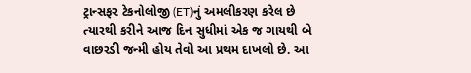ટ્રાન્સફર ટેકનોલોજી (ET)નું અમલીકરણ કરેલ છે ત્યારથી કરીને આજ દિન સુધીમાં એક જ ગાયથી બે વાછરડી જન્મી હોય તેવો આ પ્રથમ દાખલો છે. આ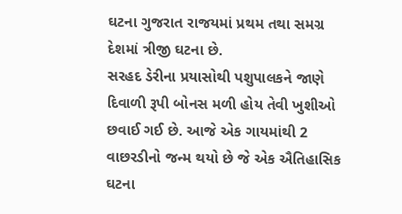ઘટના ગુજરાત રાજયમાં પ્રથમ તથા સમગ્ર દેશમાં ત્રીજી ઘટના છે.
સરહદ ડેરીના પ્રયાસોથી પશુપાલકને જાણે દિવાળી રૂપી બોનસ મળી હોય તેવી ખુશીઓ છવાઈ ગઈ છે. આજે એક ગાયમાંથી 2 વાછરડીનો જન્મ થયો છે જે એક ઐતિહાસિક ઘટના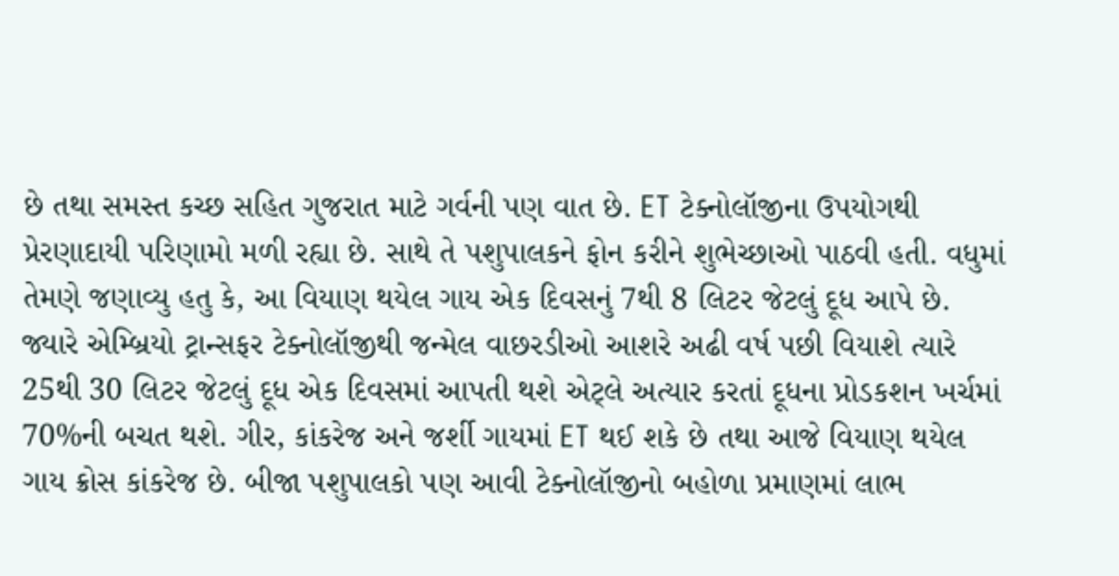છે તથા સમસ્ત કચ્છ સહિત ગુજરાત માટે ગર્વની પણ વાત છે. ET ટેક્નોલૉજીના ઉપયોગથી પ્રેરણાદાયી પરિણામો મળી રહ્યા છે. સાથે તે પશુપાલકને ફોન કરીને શુભેચ્છાઓ પાઠવી હતી. વધુમાં તેમણે જણાવ્યુ હતુ કે, આ વિયાણ થયેલ ગાય એક દિવસનું 7થી 8 લિટર જેટલું દૂધ આપે છે. જ્યારે એમ્બ્રિયો ટ્રાન્સફર ટેક્નોલૉજીથી જન્મેલ વાછરડીઓ આશરે અઢી વર્ષ પછી વિયાશે ત્યારે 25થી 30 લિટર જેટલું દૂધ એક દિવસમાં આપતી થશે એટ્લે અત્યાર કરતાં દૂધના પ્રોડકશન ખર્ચમાં 70%ની બચત થશે. ગીર, કાંકરેજ અને જર્શી ગાયમાં ET થઈ શકે છે તથા આજે વિયાણ થયેલ ગાય ક્રોસ કાંકરેજ છે. બીજા પશુપાલકો પણ આવી ટેક્નોલૉજીનો બહોળા પ્રમાણમાં લાભ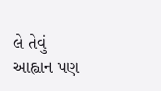લે તેવું આહ્વાન પણ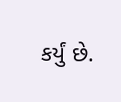કર્યું છે.